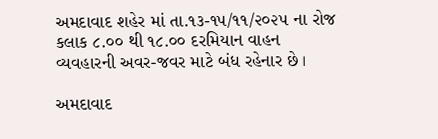અમદાવાદ શહેર માં તા.૧૩-૧૫/૧૧/૨૦૨૫ ના રોજ કલાક ૮.૦૦ થી ૧૮.૦૦ દરમિયાન વાહન વ્યવહારની અવર-જવર માટે બંધ રહેનાર છે।

અમદાવાદ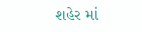શહેર માં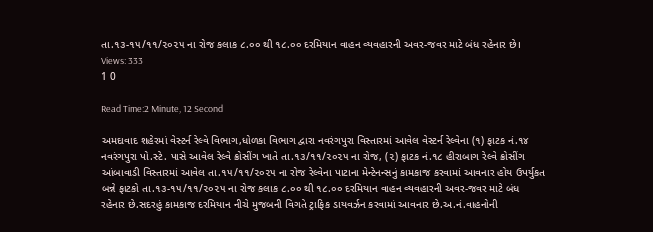તા.૧૩-૧૫/૧૧/૨૦૨૫ ના રોજ કલાક ૮.૦૦ થી ૧૮.૦૦ દરમિયાન વાહન વ્યવહારની અવર-જવર માટે બંધ રહેનાર છે।
Views: 333
1 0

Read Time:2 Minute, 12 Second

અમદાવાદ શહેરમાં વેસ્ટર્ન રેલ્વે વિભાગ,ધોળકા વિભાગ દ્વારા નવરંગપુરા વિસ્તારમાં આવેલ વેસ્ટર્ન રેલ્વેના (૧) ફાટક નં.૧૪ નવરંગપુરા પો.સ્ટે. પાસે આવેલ રેલ્વે ક્રોસીંગ ખાતે તા.૧૩/૧૧/૨૦૨૫ ના રોજ, (૨) ફાટક નં.૧૮ હીરાબાગ રેલ્વે ક્રોસીંગ આંબાવાડી વિસ્તારમાં આવેલ તા.૧૫/૧૧/૨૦૨૫ ના રોજ રેલ્વેના પાટાના મેન્ટેનન્સનું કામકાજ કરવામાં આવનાર હોય ઉપર્યુકત બન્ને ફાટકો તા.૧૩-૧૫/૧૧/૨૦૨૫ ના રોજ કલાક ૮.૦૦ થી ૧૮.૦૦ દરમિયાન વાહન વ્યવહારની અવર-જવર માટે બંધ રહેનાર છે.સદરહું કામકાજ દરમિયાન નીચે મુજબની વિગતે ટ્રાફિક ડાયવર્ઝન કરવામાં આવનાર છે.અ.નં.વાહનોની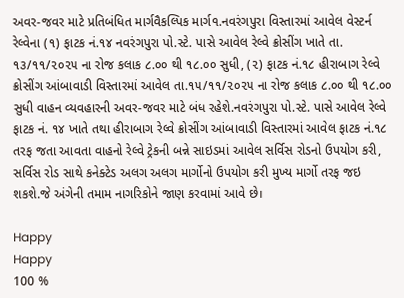અવર-જવર માટે પ્રતિબંધિત માર્ગવૈકલ્પિક માર્ગ৭.નવરંગપુરા વિસ્તારમાં આવેલ વેસ્ટર્ન રેલ્વેના (૧) ફાટક નં.૧૪ નવરંગપુરા પો.સ્ટે. પાસે આવેલ રેલ્વે ક્રોસીંગ ખાતે તા. ૧૩/૧૧/૨૦૨૫ ના રોજ કલાક ૮.૦૦ થી ૧૮.૦૦ સુધી, (૨) ફાટક નં.૧૮ હીરાબાગ રેલ્વે ક્રોસીંગ આંબાવાડી વિસ્તારમાં આવેલ તા.૧૫/૧૧/૨૦૨૫ ના રોજ કલાક ૮.૦૦ થી ૧૮.૦૦ સુધી વાહન વ્યવહારની અવર-જવર માટે બંધ રહેશે.નવરંગપુરા પો.સ્ટે. પાસે આવેલ રેલ્વે ફાટક નં. ૧૪ ખાતે તથા હીરાબાગ રેલ્વે ક્રોસીંગ આંબાવાડી વિસ્તારમાં આવેલ ફાટક નં.૧૮ તરફ જતા આવતા વાહનો રેલ્વે ટ્રેકની બન્ને સાઇડમાં આવેલ સર્વિસ રોડનો ઉપયોગ કરી, સર્વિસ રોડ સાથે કનેક્ટેડ અલગ અલગ માર્ગોનો ઉપયોગ કરી મુખ્ય માર્ગો તરફ જઇ શકશે.જે અંગેની તમામ નાગરિકોને જાણ કરવામાં આવે છે।

Happy
Happy
100 %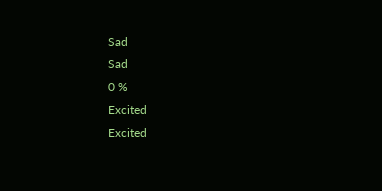Sad
Sad
0 %
Excited
Excited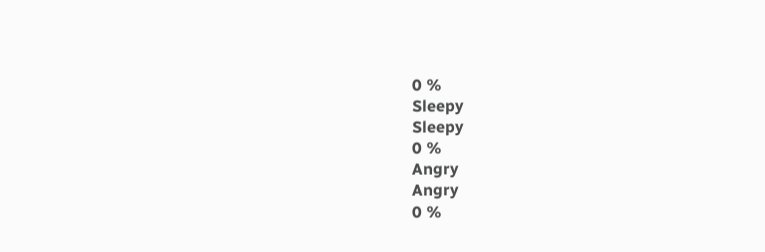0 %
Sleepy
Sleepy
0 %
Angry
Angry
0 %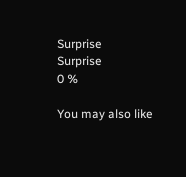Surprise
Surprise
0 %

You may also like